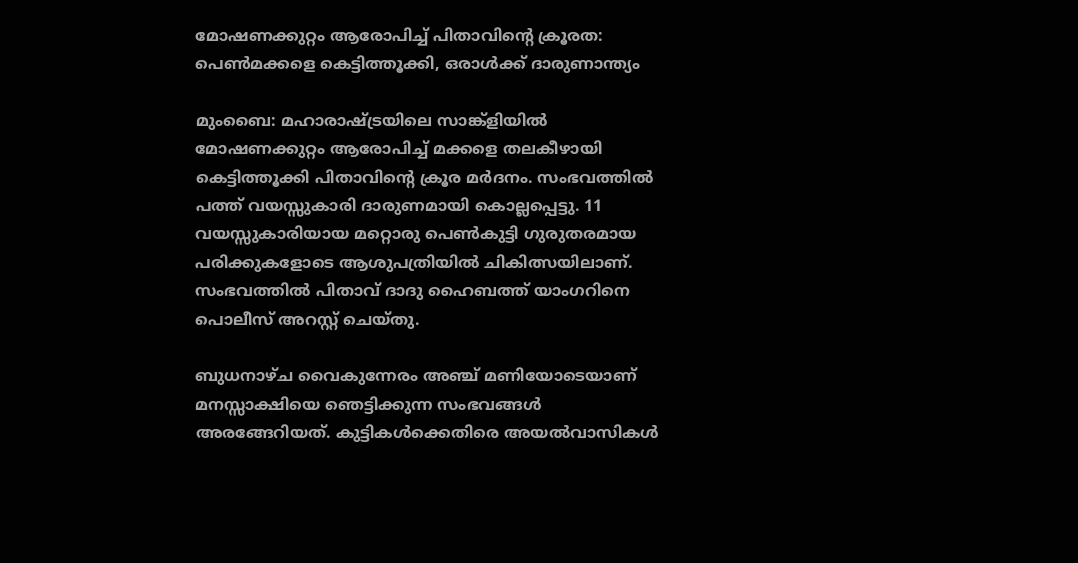മോഷണക്കുറ്റം ആരോപിച്ച് പിതാവിന്റെ ക്രൂരത: പെൺമക്കളെ കെട്ടിത്തൂക്കി, ഒരാൾക്ക് ദാരുണാന്ത്യം

മുംബൈ: മഹാരാഷ്ട്രയിലെ സാങ്ക്ളിയിൽ മോഷണക്കുറ്റം ആരോപിച്ച് മക്കളെ തലകീഴായി കെട്ടിത്തൂക്കി പിതാവിന്റെ ക്രൂര മർദനം. സംഭവത്തിൽ പത്ത് വയസ്സുകാരി ദാരുണമായി കൊല്ലപ്പെട്ടു. 11 വയസ്സുകാരിയായ മറ്റൊരു പെൺകുട്ടി ഗുരുതരമായ പരിക്കുകളോടെ ആശുപത്രിയിൽ ചികിത്സയിലാണ്. സംഭവത്തിൽ പിതാവ് ദാദു ഹൈബത്ത് യാംഗറിനെ പൊലീസ് അറസ്റ്റ് ചെയ്തു.

ബുധനാഴ്ച വൈകുന്നേരം അഞ്ച് മണിയോടെയാണ് മനസ്സാക്ഷിയെ ഞെട്ടിക്കുന്ന സംഭവങ്ങൾ അരങ്ങേറിയത്. കുട്ടികൾക്കെതിരെ അയൽവാസികൾ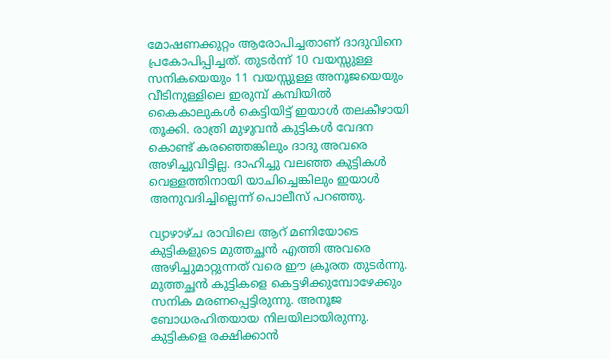മോഷണക്കുറ്റം ആരോപിച്ചതാണ് ദാദുവിനെ പ്രകോപിപ്പിച്ചത്. തുടർന്ന് 10 വയസ്സുള്ള സനികയെയും 11 വയസ്സുള്ള അനൂജയെയും വീടിനുള്ളിലെ ഇരുമ്പ് കമ്പിയിൽ കൈകാലുകൾ കെട്ടിയിട്ട് ഇയാൾ തലകീഴായി തൂക്കി. രാത്രി മുഴുവൻ കുട്ടികൾ വേദന കൊണ്ട് കരഞ്ഞെങ്കിലും ദാദു അവരെ അഴിച്ചുവിട്ടില്ല. ദാഹിച്ചു വലഞ്ഞ കുട്ടികൾ വെള്ളത്തിനായി യാചിച്ചെങ്കിലും ഇയാൾ അനുവദിച്ചില്ലെന്ന് പൊലീസ് പറഞ്ഞു.

വ്യാഴാഴ്ച രാവിലെ ആറ് മണിയോടെ കുട്ടികളുടെ മുത്തച്ഛൻ എത്തി അവരെ അഴിച്ചുമാറ്റുന്നത് വരെ ഈ ക്രൂരത തുടർന്നു. മുത്തച്ഛൻ കുട്ടികളെ കെട്ടഴിക്കുമ്പോഴേക്കും സനിക മരണപ്പെട്ടിരുന്നു. അനൂജ ബോധരഹിതയായ നിലയിലായിരുന്നു. കുട്ടികളെ രക്ഷിക്കാൻ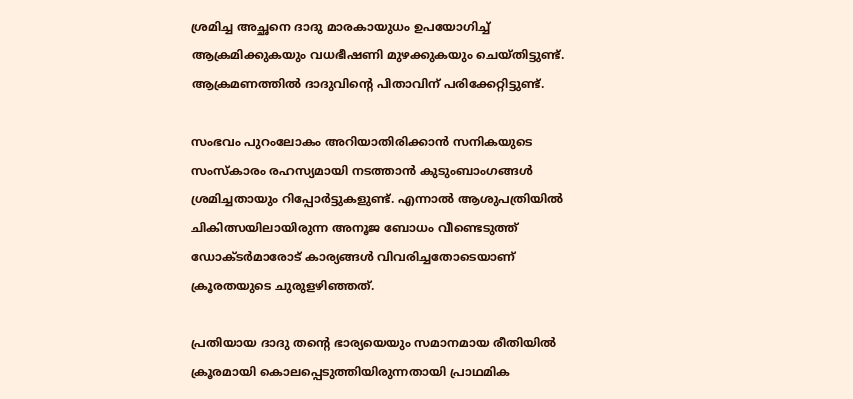ശ്രമിച്ച അച്ഛനെ ദാദു മാരകായുധം ഉപയോഗിച്ച് ആക്രമിക്കുകയും വധഭീഷണി മുഴക്കുകയും ചെയ്തിട്ടുണ്ട്. ആക്രമണത്തിൽ ദാദുവിന്റെ പിതാവിന് പരിക്കേറ്റിട്ടുണ്ട്.

സംഭവം പുറംലോകം അറിയാതിരിക്കാൻ സനികയുടെ സംസ്കാരം രഹസ്യമായി നടത്താൻ കുടുംബാംഗങ്ങൾ ശ്രമിച്ചതായും റിപ്പോർട്ടുകളുണ്ട്. എന്നാൽ ആശുപത്രിയിൽ ചികിത്സയിലായിരുന്ന അനൂജ ബോധം വീണ്ടെടുത്ത് ഡോക്ടർമാരോട് കാര്യങ്ങൾ വിവരിച്ചതോടെയാണ് ക്രൂരതയുടെ ചുരുളഴിഞ്ഞത്.

പ്രതിയായ ദാദു തന്റെ ഭാര്യയെയും സമാനമായ രീതിയിൽ ക്രൂരമായി കൊലപ്പെടുത്തിയിരുന്നതായി പ്രാഥമിക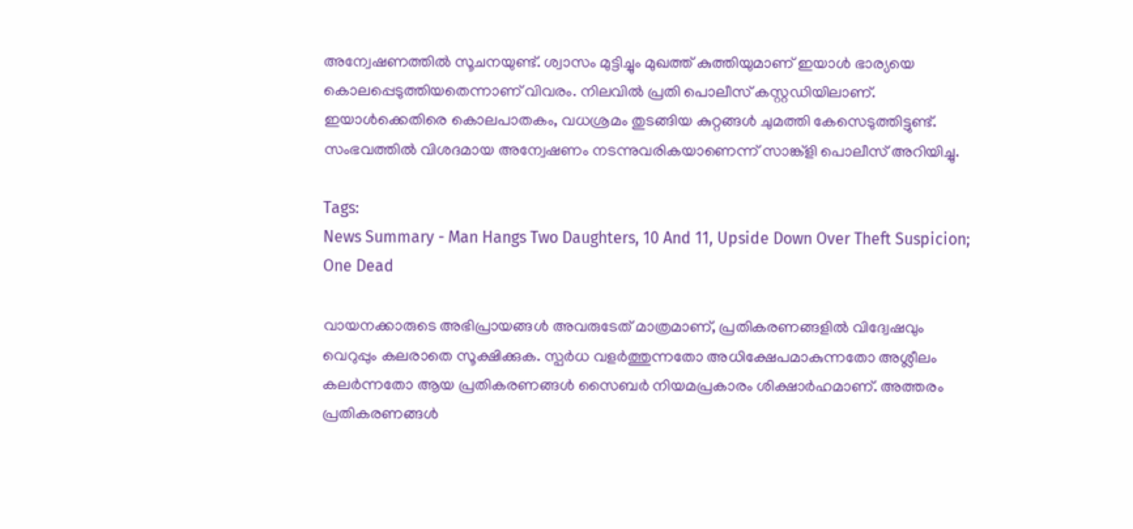അന്വേഷണത്തിൽ സൂചനയുണ്ട്. ശ്വാസം മുട്ടിച്ചും മുഖത്ത് കുത്തിയുമാണ് ഇയാൾ ഭാര്യയെ കൊലപ്പെടുത്തിയതെന്നാണ് വിവരം. നിലവിൽ പ്രതി പൊലീസ് കസ്റ്റഡിയിലാണ്. ഇയാൾക്കെതിരെ കൊലപാതകം, വധശ്രമം തുടങ്ങിയ കുറ്റങ്ങൾ ചുമത്തി കേസെടുത്തിട്ടുണ്ട്. സംഭവത്തിൽ വിശദമായ അന്വേഷണം നടന്നുവരികയാണെന്ന് സാങ്ക്ളി പൊലീസ് അറിയിച്ചു.

Tags:
News Summary - Man Hangs Two Daughters, 10 And 11, Upside Down Over Theft Suspicion; One Dead

വായനക്കാരുടെ അഭിപ്രായങ്ങള്‍ അവരുടേത് മാത്രമാണ്, പ്രതികരണങ്ങളിൽ വിദ്വേഷവും വെറുപ്പും കലരാതെ സൂക്ഷിക്കുക. സ്പർധ വളർത്തുന്നതോ അധിക്ഷേപമാകുന്നതോ അശ്ലീലം കലർന്നതോ ആയ പ്രതികരണങ്ങൾ സൈബർ നിയമപ്രകാരം ശിക്ഷാർഹമാണ്. അത്തരം പ്രതികരണങ്ങൾ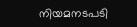നിയമനടപടി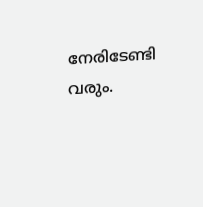നേരിടേണ്ടി വരും.